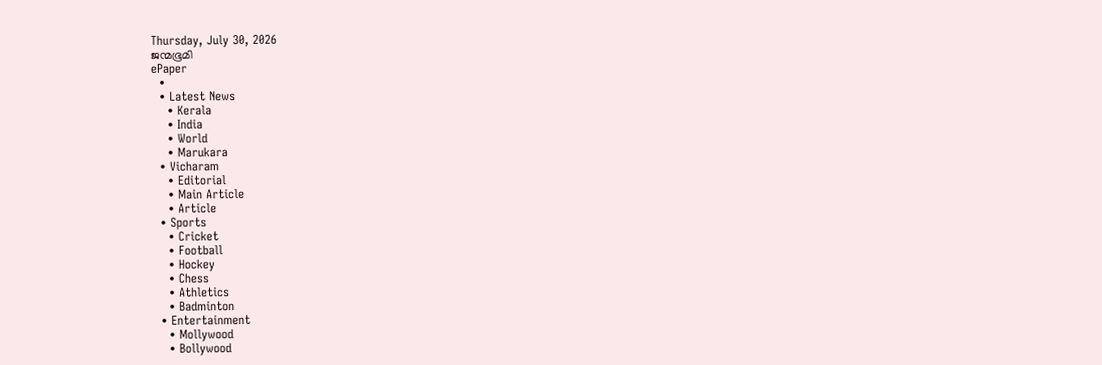Thursday, July 30, 2026
ജന്മഭൂമി
ePaper
  •
  • Latest News
    • Kerala
    • India
    • World
    • Marukara
  • Vicharam
    • Editorial
    • Main Article
    • Article
  • Sports
    • Cricket
    • Football
    • Hockey
    • Chess
    • Athletics
    • Badminton
  • Entertainment
    • Mollywood
    • Bollywood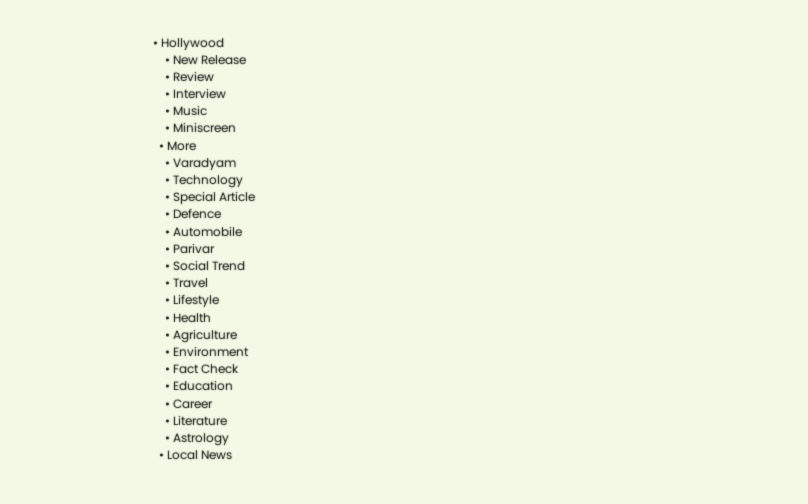• Hollywood
    • New Release
    • Review
    • Interview
    • Music
    • Miniscreen
  • More
    • Varadyam
    • Technology
    • Special Article
    • Defence
    • Automobile
    • Parivar
    • Social Trend
    • Travel
    • Lifestyle
    • Health
    • Agriculture
    • Environment
    • Fact Check
    • Education
    • Career
    • Literature
    • Astrology
  • Local News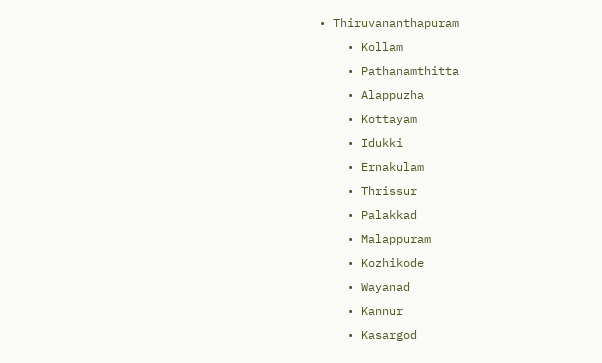• Thiruvananthapuram
    • Kollam
    • Pathanamthitta
    • Alappuzha
    • Kottayam
    • Idukki
    • Ernakulam
    • Thrissur
    • Palakkad
    • Malappuram
    • Kozhikode
    • Wayanad
    • Kannur
    • Kasargod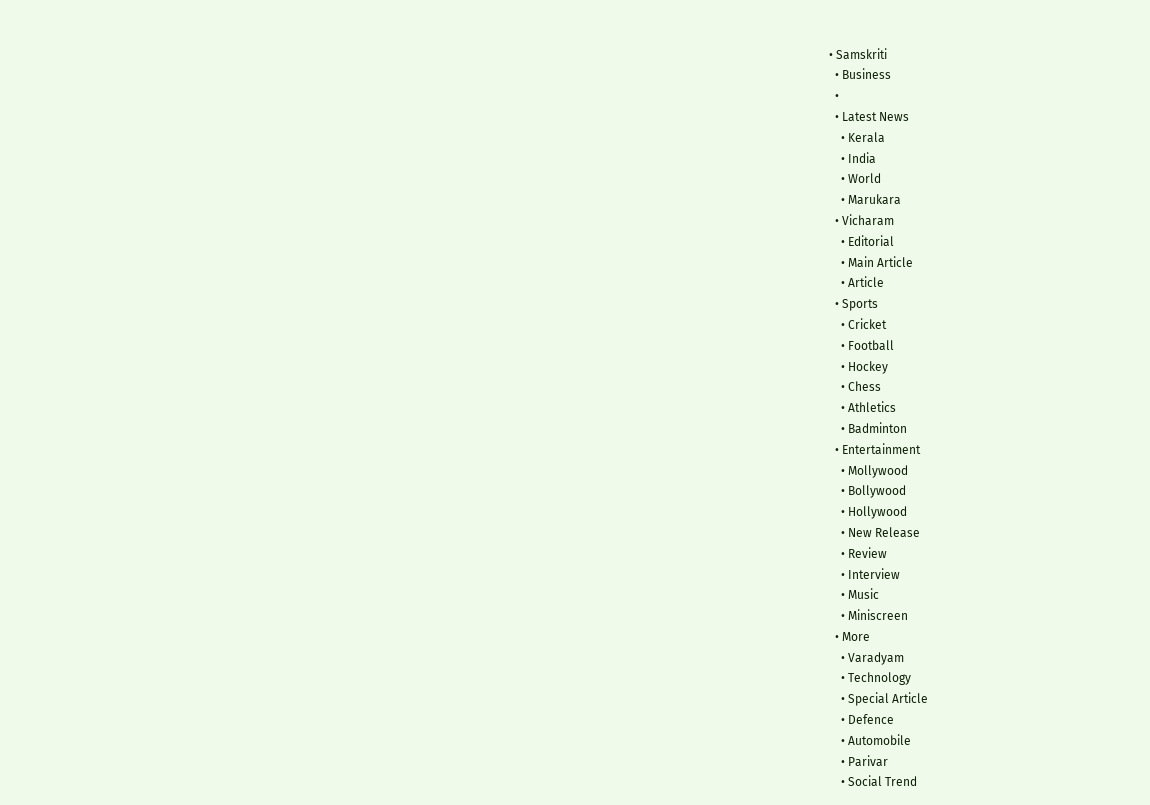• Samskriti
  • Business
  •
  • Latest News
    • Kerala
    • India
    • World
    • Marukara
  • Vicharam
    • Editorial
    • Main Article
    • Article
  • Sports
    • Cricket
    • Football
    • Hockey
    • Chess
    • Athletics
    • Badminton
  • Entertainment
    • Mollywood
    • Bollywood
    • Hollywood
    • New Release
    • Review
    • Interview
    • Music
    • Miniscreen
  • More
    • Varadyam
    • Technology
    • Special Article
    • Defence
    • Automobile
    • Parivar
    • Social Trend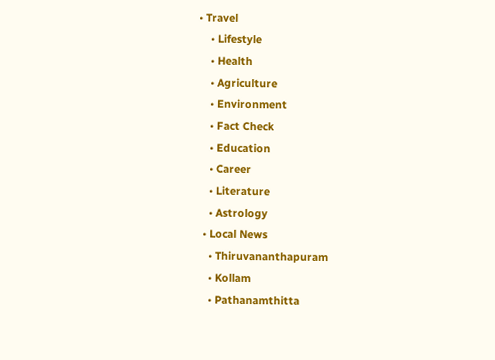• Travel
    • Lifestyle
    • Health
    • Agriculture
    • Environment
    • Fact Check
    • Education
    • Career
    • Literature
    • Astrology
  • Local News
    • Thiruvananthapuram
    • Kollam
    • Pathanamthitta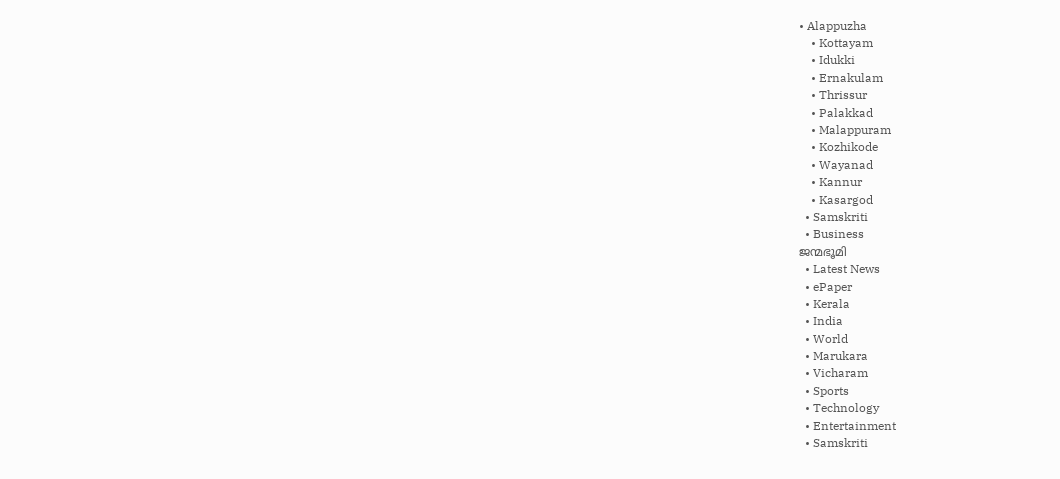• Alappuzha
    • Kottayam
    • Idukki
    • Ernakulam
    • Thrissur
    • Palakkad
    • Malappuram
    • Kozhikode
    • Wayanad
    • Kannur
    • Kasargod
  • Samskriti
  • Business
ജന്മഭൂമി
  • Latest News
  • ePaper
  • Kerala
  • India
  • World
  • Marukara
  • Vicharam
  • Sports
  • Technology
  • Entertainment
  • Samskriti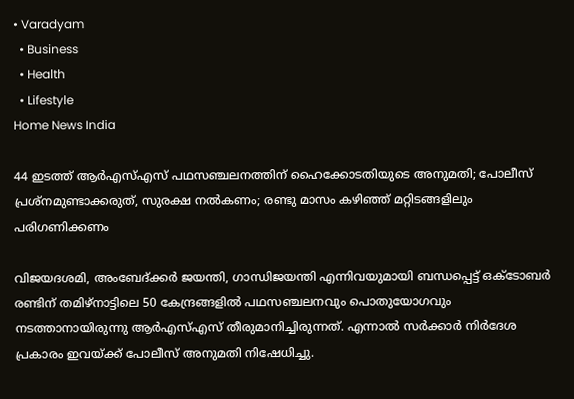• Varadyam
  • Business
  • Health
  • Lifestyle
Home News India

44 ഇടത്ത് ആര്‍എസ്എസ് പഥസഞ്ചലനത്തിന് ഹൈക്കോടതിയുടെ അനുമതി; പോലീസ് പ്രശ്‌നമുണ്ടാക്കരുത്, സുരക്ഷ നല്‍കണം; രണ്ടു മാസം കഴിഞ്ഞ് മറ്റിടങ്ങളിലും പരിഗണിക്കണം

വിജയദശമി, അംബേദ്ക്കര്‍ ജയന്തി, ഗാന്ധിജയന്തി എന്നിവയുമായി ബന്ധപ്പെട്ട് ഒക്‌ടോബര്‍ രണ്ടിന് തമിഴ്‌നാട്ടിലെ 50 കേന്ദ്രങ്ങളില്‍ പഥസഞ്ചലനവും പൊതുയോഗവും നടത്താനായിരുന്നു ആര്‍എസ്എസ് തീരുമാനിച്ചിരുന്നത്. എന്നാല്‍ സര്‍ക്കാര്‍ നിര്‍ദേശ പ്രകാരം ഇവയ്‌ക്ക് പോലീസ് അനുമതി നിഷേധിച്ചു.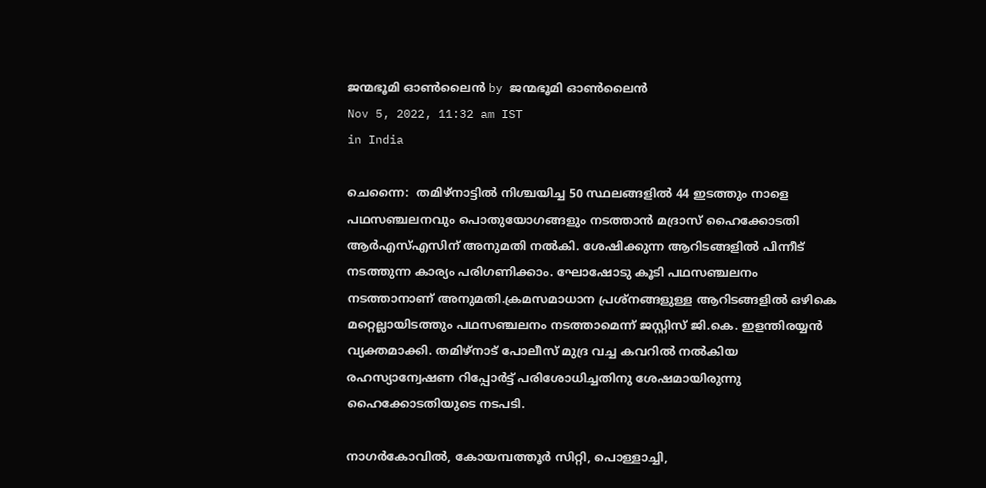ജന്മഭൂമി ഓണ്‍ലൈന്‍ by ജന്മഭൂമി ഓണ്‍ലൈന്‍
Nov 5, 2022, 11:32 am IST
in India

ചെന്നൈ:  തമിഴ്‌നാട്ടില്‍ നിശ്ചയിച്ച 50 സ്ഥലങ്ങളില്‍ 44 ഇടത്തും നാളെ പഥസഞ്ചലനവും പൊതുയോഗങ്ങളും നടത്താന്‍ മദ്രാസ് ഹൈക്കോടതി ആര്‍എസ്എസിന് അനുമതി നല്‍കി. ശേഷിക്കുന്ന ആറിടങ്ങളില്‍ പിന്നീട് നടത്തുന്ന കാര്യം പരിഗണിക്കാം. ഘോഷോടു കൂടി പഥസഞ്ചലനം നടത്താനാണ് അനുമതി.ക്രമസമാധാന പ്രശ്‌നങ്ങളുള്ള ആറിടങ്ങളില്‍ ഒഴികെ മറ്റെല്ലായിടത്തും പഥസഞ്ചലനം നടത്താമെന്ന് ജസ്റ്റിസ് ജി.കെ. ഇളന്തിരയ്യന്‍ വ്യക്തമാക്കി. തമിഴ്‌നാട് പോലീസ് മുദ്ര വച്ച കവറില്‍ നല്‍കിയ രഹസ്യാന്വേഷണ റിപ്പോര്‍ട്ട് പരിശോധിച്ചതിനു ശേഷമായിരുന്നു ഹൈക്കോടതിയുടെ നടപടി.

നാഗര്‍കോവില്‍, കോയമ്പത്തൂര്‍ സിറ്റി, പൊള്ളാച്ചി,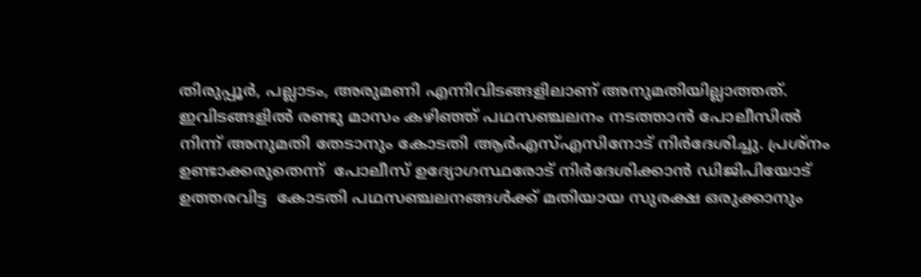തിരുപ്പൂര്‍, പല്ലാടം, അരുമണി എന്നിവിടങ്ങളിലാണ് അനുമതിയില്ലാത്തത്. ഇവിടങ്ങളില്‍ രണ്ടു മാസം കഴിഞ്ഞ് പഥസഞ്ചലനം നടത്താന്‍ പോലീസില്‍ നിന്ന് അനുമതി തേടാനും കോടതി ആര്‍എസ്എസിനോട് നിര്‍ദേശിച്ചു. പ്രശ്‌നം ഉണ്ടാക്കരുതെന്ന്  പോലീസ് ഉദ്യോഗസ്ഥരോട് നിര്‍ദേശിക്കാന്‍ ഡിജിപിയോട് ഉത്തരവിട്ട  കോടതി പഥസഞ്ചലനങ്ങള്‍ക്ക് മതിയായ സുരക്ഷ ഒരുക്കാനും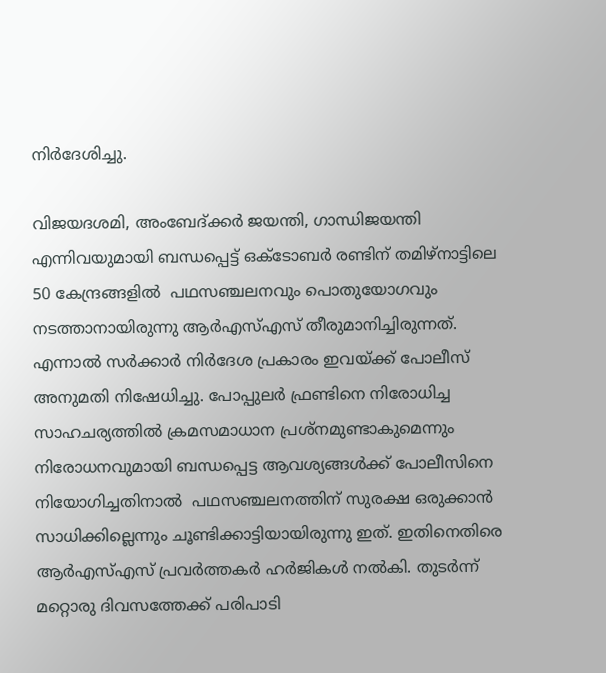നിര്‍ദേശിച്ചു.

വിജയദശമി, അംബേദ്ക്കര്‍ ജയന്തി, ഗാന്ധിജയന്തി എന്നിവയുമായി ബന്ധപ്പെട്ട് ഒക്‌ടോബര്‍ രണ്ടിന് തമിഴ്‌നാട്ടിലെ 50 കേന്ദ്രങ്ങളില്‍  പഥസഞ്ചലനവും പൊതുയോഗവും നടത്താനായിരുന്നു ആര്‍എസ്എസ് തീരുമാനിച്ചിരുന്നത്. എന്നാല്‍ സര്‍ക്കാര്‍ നിര്‍ദേശ പ്രകാരം ഇവയ്‌ക്ക് പോലീസ് അനുമതി നിഷേധിച്ചു. പോപ്പുലര്‍ ഫ്രണ്ടിനെ നിരോധിച്ച സാഹചര്യത്തില്‍ ക്രമസമാധാന പ്രശ്‌നമുണ്ടാകുമെന്നും നിരോധനവുമായി ബന്ധപ്പെട്ട ആവശ്യങ്ങള്‍ക്ക് പോലീസിനെ നിയോഗിച്ചതിനാല്‍  പഥസഞ്ചലനത്തിന് സുരക്ഷ ഒരുക്കാന്‍ സാധിക്കില്ലെന്നും ചൂണ്ടിക്കാട്ടിയായിരുന്നു ഇത്. ഇതിനെതിരെ ആര്‍എസ്എസ് പ്രവര്‍ത്തകര്‍ ഹര്‍ജികള്‍ നല്‍കി. തുടര്‍ന്ന് മറ്റൊരു ദിവസത്തേക്ക് പരിപാടി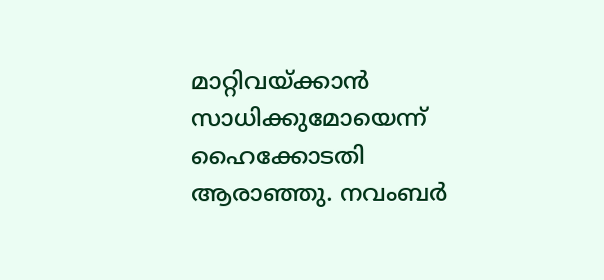മാറ്റിവയ്‌ക്കാന്‍ സാധിക്കുമോയെന്ന് ഹൈക്കോടതി ആരാഞ്ഞു. നവംബര്‍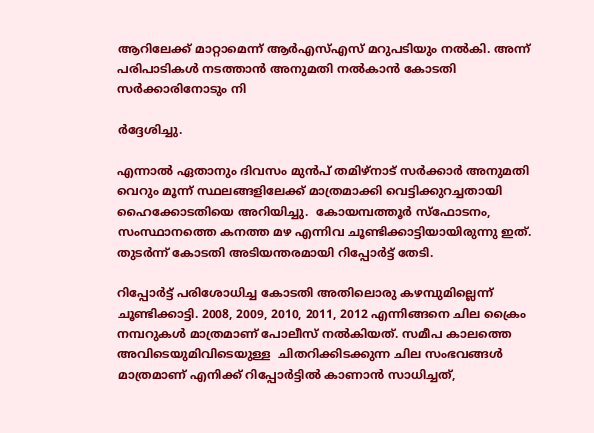ആറിലേക്ക് മാറ്റാമെന്ന് ആര്‍എസ്എസ് മറുപടിയും നല്‍കി. അന്ന് പരിപാടികള്‍ നടത്താന്‍ അനുമതി നല്‍കാന്‍ കോടതി സര്‍ക്കാരിനോടും നി

ര്‍ദ്ദേശിച്ചു.

എന്നാല്‍ ഏതാനും ദിവസം മുന്‍പ് തമിഴ്‌നാട് സര്‍ക്കാര്‍ അനുമതി വെറും മൂന്ന് സ്ഥലങ്ങളിലേക്ക് മാത്രമാക്കി വെട്ടിക്കുറച്ചതായി ഹൈക്കോടതിയെ അറിയിച്ചു.  കോയമ്പത്തൂര്‍ സ്‌ഫോടനം, സംസ്ഥാനത്തെ കനത്ത മഴ എന്നിവ ചൂണ്ടിക്കാട്ടിയായിരുന്നു ഇത്.  തുടര്‍ന്ന് കോടതി അടിയന്തരമായി റിപ്പോര്‍ട്ട് തേടി.

റിപ്പോര്‍ട്ട് പരിശോധിച്ച കോടതി അതിലൊരു കഴമ്പുമില്ലെന്ന് ചൂണ്ടിക്കാട്ടി. 2008, 2009, 2010, 2011, 2012 എന്നിങ്ങനെ ചില ക്രൈം നമ്പറുകള്‍ മാത്രമാണ് പോലീസ് നല്‍കിയത്. സമീപ കാലത്തെ അവിടെയുമിവിടെയുള്ള  ചിതറിക്കിടക്കുന്ന ചില സംഭവങ്ങള്‍ മാത്രമാണ് എനിക്ക് റിപ്പോര്‍ട്ടില്‍ കാണാന്‍ സാധിച്ചത്,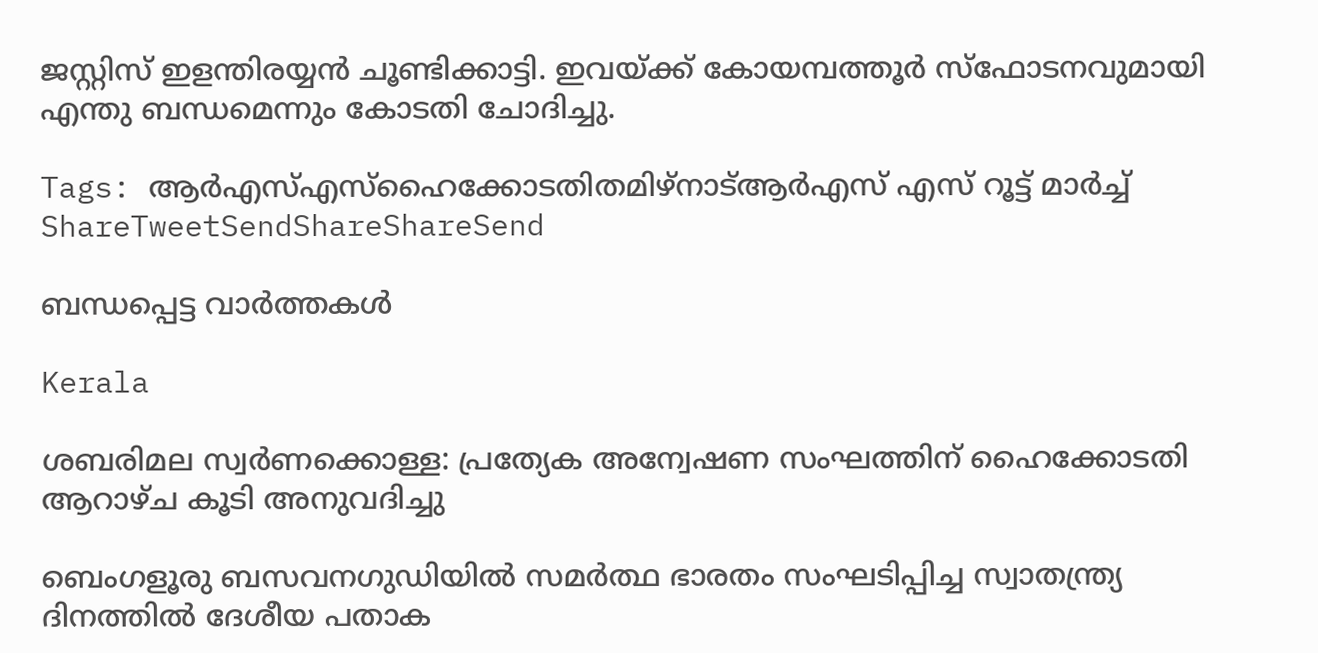ജസ്റ്റിസ് ഇളന്തിരയ്യന്‍ ചൂണ്ടിക്കാട്ടി. ഇവയ്‌ക്ക് കോയമ്പത്തൂര്‍ സ്‌ഫോടനവുമായി എന്തു ബന്ധമെന്നും കോടതി ചോദിച്ചു.

Tags: ആര്‍എസ്എസ്ഹൈക്കോടതിതമിഴ്നാട്ആര്‍എസ് എസ് റൂട്ട് മാര്‍ച്ച്
ShareTweetSendShareShareSend

ബന്ധപ്പെട്ട വാര്‍ത്തകള്‍

Kerala

ശബരിമല സ്വര്‍ണക്കൊള്ള: പ്രത്യേക അന്വേഷണ സംഘത്തിന് ഹൈക്കോടതി ആറാഴ്ച കൂടി അനുവദിച്ചു

ബെംഗളൂരു ബസവനഗുഡിയില്‍ സമര്‍ത്ഥ ഭാരതം സംഘടിപ്പിച്ച സ്വാതന്ത്ര്യ ദിനത്തില്‍ ദേശീയ പതാക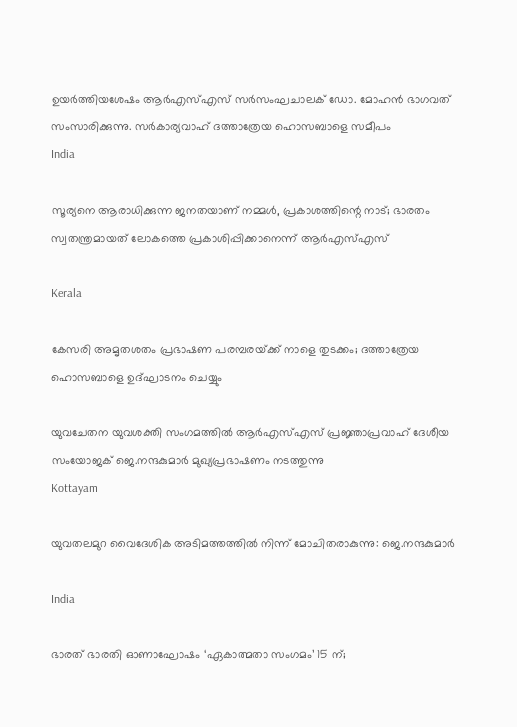ഉയര്‍ത്തിയശേഷം ആര്‍എസ്എസ് സര്‍സംഘചാലക് ഡോ. മോഹന്‍ ഭാഗവത് സംസാരിക്കുന്നു. സര്‍കാര്യവാഹ് ദത്താത്രേയ ഹൊസബാളെ സമീപം
India

സൂര്യനെ ആരാധിക്കുന്ന ജനതയാണ് നമ്മള്‍, പ്രകാശത്തിന്റെ നാട്; ഭാരതം സ്വതന്ത്രമായത് ലോകത്തെ പ്രകാശിപ്പിക്കാനെന്ന് ആര്‍എസ്എസ്

Kerala

കേസരി അമൃതശതം പ്രഭാഷണ പരമ്പരയ്‌ക്ക് നാളെ തുടക്കം; ദത്താത്രേയ ഹൊസബാളെ ഉദ്ഘാടനം ചെയ്യും

യുവചേതന യുവശക്തി സംഗമത്തില്‍ ആര്‍എസ്എസ് പ്രജ്ഞാപ്രവാഹ് ദേശീയ സംയോജക് ജെ.നന്ദകുമാര്‍ മുഖ്യപ്രഭാഷണം നടത്തുന്നു
Kottayam

യുവതലമുറ വൈദേശിക അടിമത്തത്തില്‍ നിന്ന് മോചിതരാകുന്നു: ജെ.നന്ദകുമാര്‍

India

ഭാരത് ഭാരതി ഓണാഘോഷം ‘ഏകാത്മതാ സംഗമം’ 15 ന്;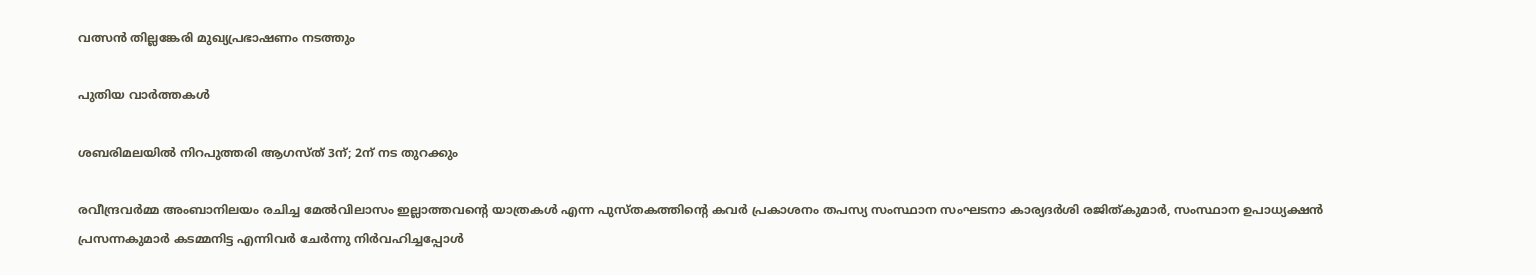വത്സന്‍ തില്ലങ്കേരി മുഖ്യപ്രഭാഷണം നടത്തും

പുതിയ വാര്‍ത്തകള്‍

ശബരിമലയില്‍ നിറപുത്തരി ആഗസ്ത് 3ന്; 2ന് നട തുറക്കും

രവീന്ദ്രവര്‍മ്മ അംബാനിലയം രചിച്ച മേല്‍വിലാസം ഇല്ലാത്തവന്റെ യാത്രകള്‍ എന്ന പുസ്തകത്തിന്റെ കവര്‍ പ്രകാശനം തപസ്യ സംസ്ഥാന സംഘടനാ കാര്യദര്‍ശി രജിത്കുമാര്‍, സംസ്ഥാന ഉപാധ്യക്ഷന്‍ പ്രസന്നകുമാര്‍ കടമ്മനിട്ട എന്നിവര്‍ ചേര്‍ന്നു നിര്‍വഹിച്ചപ്പോള്‍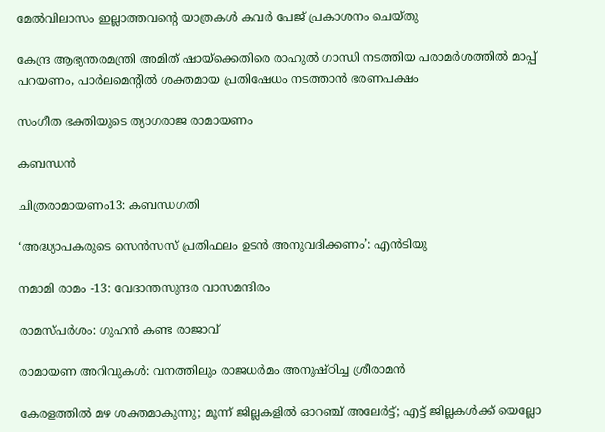മേല്‍വിലാസം ഇല്ലാത്തവന്റെ യാത്രകള്‍ കവര്‍ പേജ് പ്രകാശനം ചെയ്തു

കേന്ദ്ര ആഭ്യന്തരമന്ത്രി അമിത് ഷായ്‌ക്കെതിരെ രാഹുൽ ഗാന്ധി നടത്തിയ പരാമർശത്തിൽ മാപ്പ് പറയണം, പാർലമെൻ്റിൽ ശക്തമായ പ്രതിഷേധം നടത്താൻ ഭരണപക്ഷം

സംഗീത ഭക്തിയുടെ ത്യാഗരാജ രാമായണം

കബന്ധന്‍

ചിത്രരാമായണം13: കബന്ധഗതി

‘അദ്ധ്യാപകരുടെ സെന്‍സസ് പ്രതിഫലം ഉടന്‍ അനുവദിക്കണം’: എന്‍ടിയു

നമാമി രാമം -13: വേദാന്തസുന്ദര വാസമന്ദിരം

രാമസ്പര്‍ശം: ഗുഹന്‍ കണ്ട രാജാവ്

രാമായണ അറിവുകള്‍: വനത്തിലും രാജധര്‍മം അനുഷ്ഠിച്ച ശ്രീരാമന്‍

കേരളത്തിൽ മഴ ശക്തമാകുന്നു; മൂന്ന് ജില്ലകളില്‍ ഓറഞ്ച് അലേര്‍ട്ട്; എട്ട് ജില്ലകള്‍ക്ക് യെല്ലോ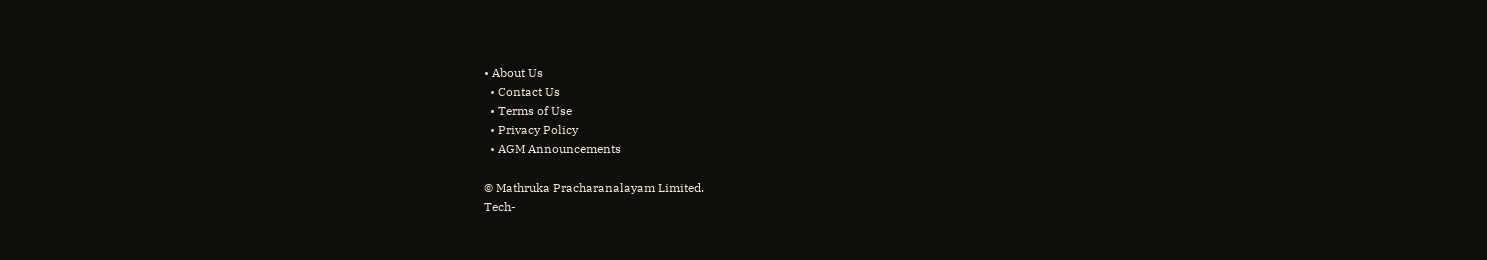• About Us
  • Contact Us
  • Terms of Use
  • Privacy Policy
  • AGM Announcements

© Mathruka Pracharanalayam Limited.
Tech-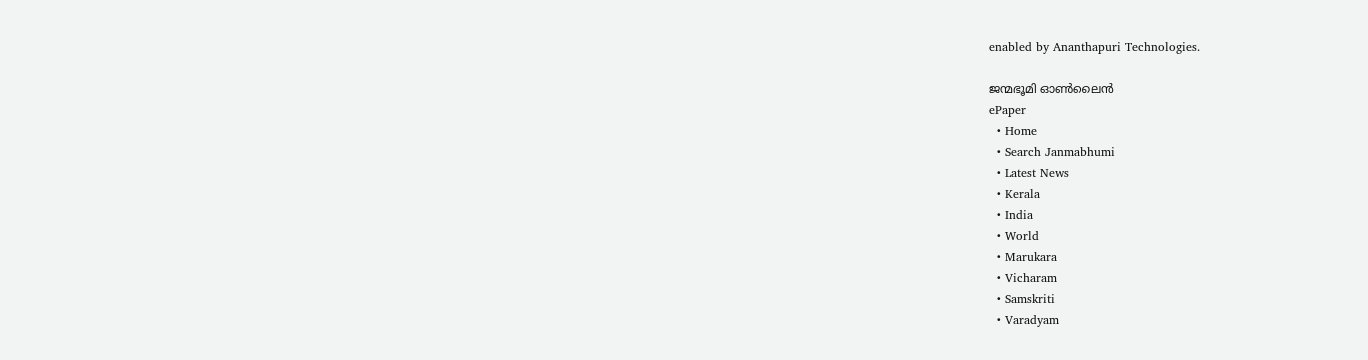enabled by Ananthapuri Technologies.

ജന്മഭൂമി ഓണ്‍ലൈന്‍
ePaper
  • Home
  • Search Janmabhumi
  • Latest News
  • Kerala
  • India
  • World
  • Marukara
  • Vicharam
  • Samskriti
  • Varadyam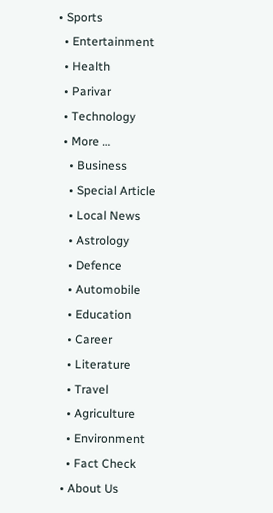• Sports
  • Entertainment
  • Health
  • Parivar
  • Technology
  • More …
    • Business
    • Special Article
    • Local News
    • Astrology
    • Defence
    • Automobile
    • Education
    • Career
    • Literature
    • Travel
    • Agriculture
    • Environment
    • Fact Check
  • About Us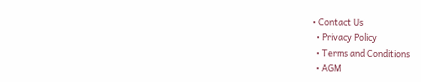• Contact Us
  • Privacy Policy
  • Terms and Conditions
  • AGM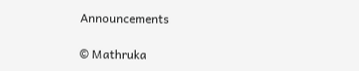Announcements

© Mathruka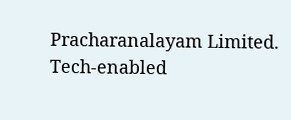Pracharanalayam Limited.
Tech-enabled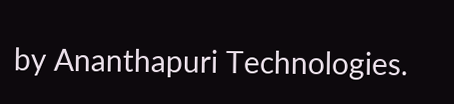by Ananthapuri Technologies.